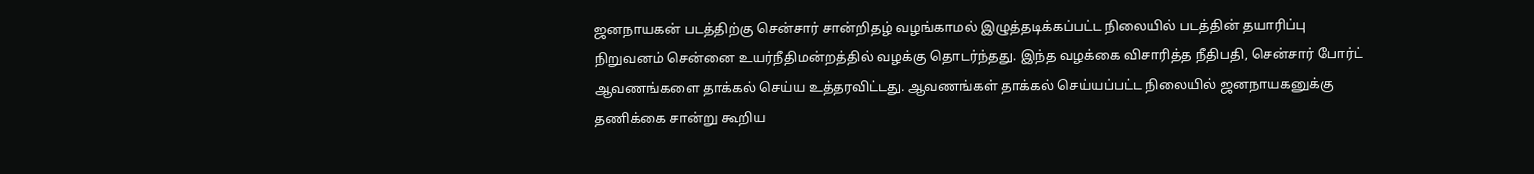ஜனநாயகன் படத்திற்கு சென்சார் சான்றிதழ் வழங்காமல் இழுத்தடிக்கப்பட்ட நிலையில் படத்தின் தயாரிப்பு நிறுவனம் சென்னை உயர்நீதிமன்றத்தில் வழக்கு தொடர்ந்தது. இந்த வழக்கை விசாரித்த நீதிபதி, சென்சார் போர்ட் ஆவணங்களை தாக்கல் செய்ய உத்தரவிட்டது. ஆவணங்கள் தாக்கல் செய்யப்பட்ட நிலையில் ஜனநாயகனுக்கு தணிக்கை சான்று கூறிய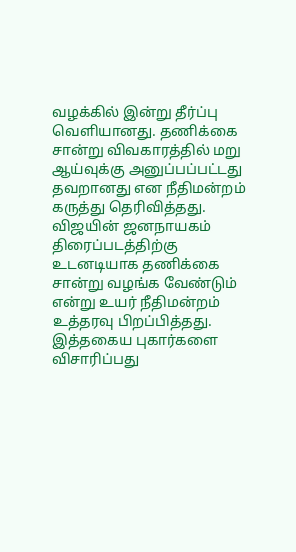வழக்கில் இன்று தீர்ப்பு வெளியானது. தணிக்கை சான்று விவகாரத்தில் மறு ஆய்வுக்கு அனுப்பப்பட்டது தவறானது என நீதிமன்றம் கருத்து தெரிவித்தது.
விஜயின் ஜனநாயகம் திரைப்படத்திற்கு உடனடியாக தணிக்கை சான்று வழங்க வேண்டும் என்று உயர் நீதிமன்றம் உத்தரவு பிறப்பித்தது. இத்தகைய புகார்களை விசாரிப்பது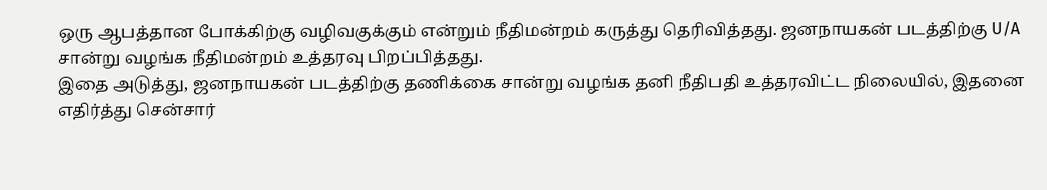ஒரு ஆபத்தான போக்கிற்கு வழிவகுக்கும் என்றும் நீதிமன்றம் கருத்து தெரிவித்தது. ஜனநாயகன் படத்திற்கு U/A சான்று வழங்க நீதிமன்றம் உத்தரவு பிறப்பித்தது.
இதை அடுத்து, ஜனநாயகன் படத்திற்கு தணிக்கை சான்று வழங்க தனி நீதிபதி உத்தரவிட்ட நிலையில், இதனை எதிர்த்து சென்சார்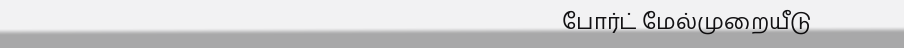போர்ட் மேல்முறையீடு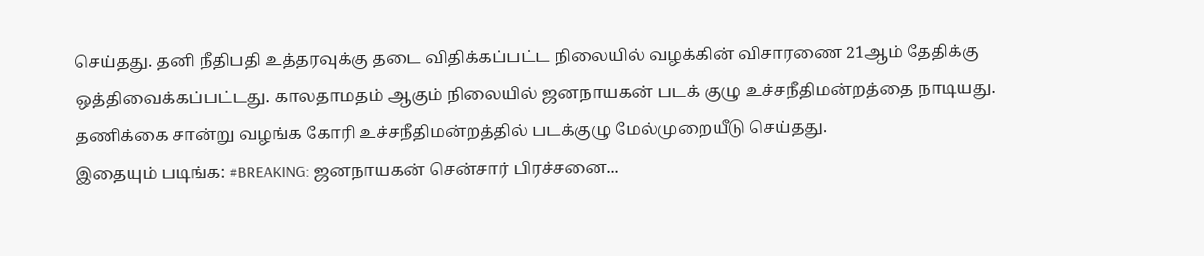செய்தது. தனி நீதிபதி உத்தரவுக்கு தடை விதிக்கப்பட்ட நிலையில் வழக்கின் விசாரணை 21ஆம் தேதிக்கு ஒத்திவைக்கப்பட்டது. காலதாமதம் ஆகும் நிலையில் ஜனநாயகன் படக் குழு உச்சநீதிமன்றத்தை நாடியது. தணிக்கை சான்று வழங்க கோரி உச்சநீதிமன்றத்தில் படக்குழு மேல்முறையீடு செய்தது.
இதையும் படிங்க: #BREAKING: ஜனநாயகன் சென்சார் பிரச்சனை...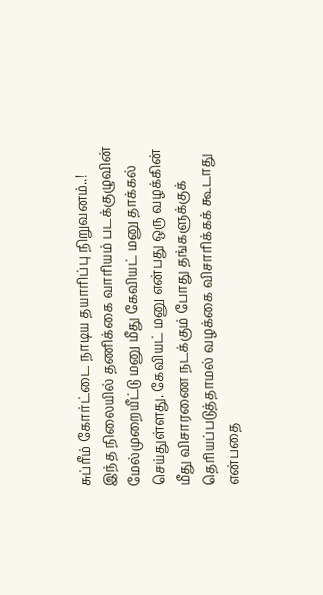சுப்ரீம் கோர்ட்டை நாடிய தயாரிப்பு நிறுவனம்..!
இந்த நிலையில் தணிக்கை வாரியம் படக்குழுவின் மேல்முறையீட்டு மனு மீது கேவியட் மனு தாக்கல் செய்துள்ளது. கேவியட் மனு என்பது ஒரு வழக்கின் மீது விசாரணை நடக்கும் போது தங்களுக்குக் தெரியப்படுத்தாமல் வழக்கை விசாரிக்கக் கூடாது என்பதை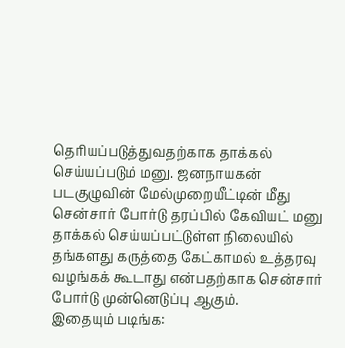தெரியப்படுத்துவதற்காக தாக்கல் செய்யப்படும் மனு. ஜனநாயகன் படகுழுவின் மேல்முறையீட்டின் மீது சென்சார் போர்டு தரப்பில் கேவியட் மனு தாக்கல் செய்யப்பட்டுள்ள நிலையில் தங்களது கருத்தை கேட்காமல் உத்தரவு வழங்கக் கூடாது என்பதற்காக சென்சார் போர்டு முன்னெடுப்பு ஆகும்.
இதையும் படிங்க: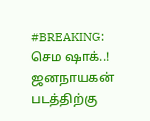#BREAKING: செம ஷாக்..! ஜனநாயகன் படத்திற்கு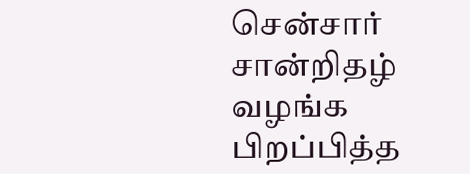சென்சார் சான்றிதழ் வழங்க பிறப்பித்த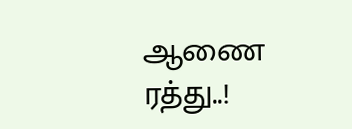ஆணை ரத்து..!